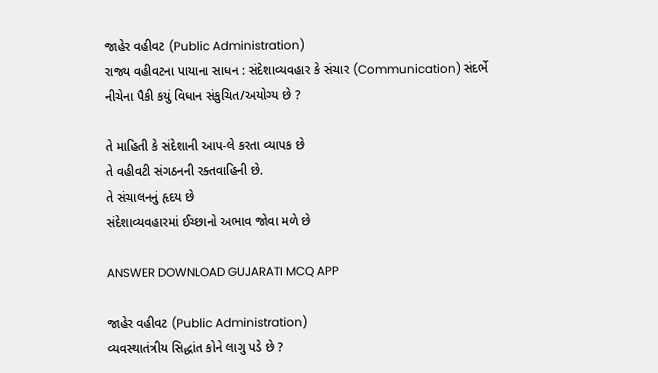જાહેર વહીવટ (Public Administration)
રાજ્ય વહીવટના પાયાના સાધન : સંદેશાવ્યવહાર કે સંચાર (Communication) સંદર્ભે નીચેના પૈકી કયું વિધાન સંકુચિત/અયોગ્ય છે ?

તે માહિતી કે સંદેશાની આપ-લે કરતા વ્યાપક છે
તે વહીવટી સંગઠનની રક્તવાહિની છે.
તે સંચાલનનું હૃદય છે
સંદેશાવ્યવહારમાં ઈચ્છાનો અભાવ જોવા મળે છે

ANSWER DOWNLOAD GUJARATI MCQ APP

જાહેર વહીવટ (Public Administration)
વ્યવસ્થાતંત્રીય સિદ્ધાંત કોને લાગુ પડે છે ?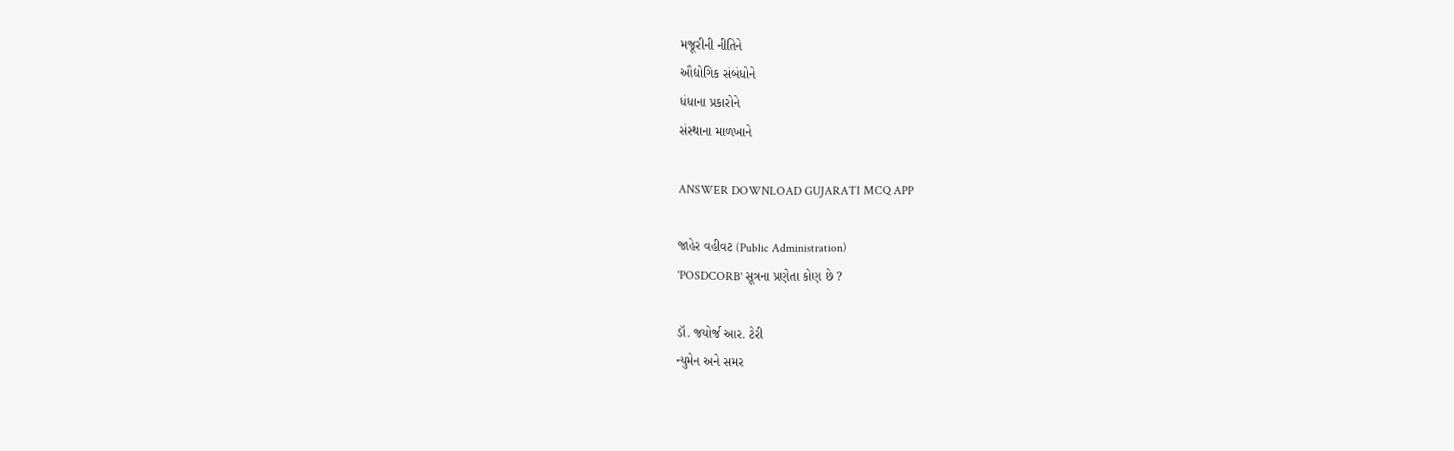મજૂરીની નીતિને
ઔદ્યોગિક સંબંધોને
ધંધાના પ્રકારોને
સંસ્થાના માળખાને

ANSWER DOWNLOAD GUJARATI MCQ APP

જાહેર વહીવટ (Public Administration)
'POSDCORB' સૂત્રના પ્રણેતા કોણ છે ?

ડૉ. જયોર્જ આર. ટેરી
ન્યુમેન અને સમર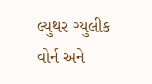લ્યુથર ગ્યુલીક
વોર્ન અને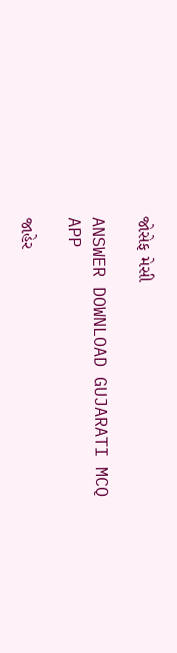જોસેફ મેસી

ANSWER DOWNLOAD GUJARATI MCQ APP

જાહેર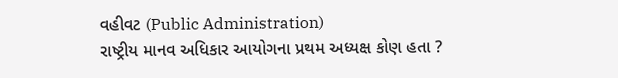વહીવટ (Public Administration)
રાષ્ટ્રીય માનવ અધિકાર આયોગના પ્રથમ અધ્યક્ષ કોણ હતા ?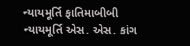ન્યાયમૂર્તિ ફાતિમાબીબી
ન્યાયમૂર્તિ એસ. એસ. કાંગ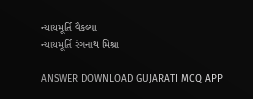ન્યાયમૂર્તિ વૈકલ્યા
ન્યાયમૂર્તિ રંગનાથ મિશ્રા

ANSWER DOWNLOAD GUJARATI MCQ APP